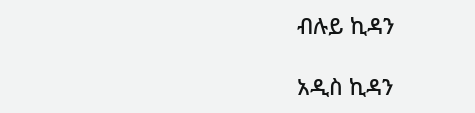ብሉይ ኪዳን

አዲስ ኪዳን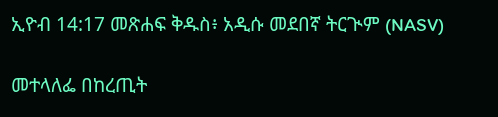ኢዮብ 14:17 መጽሐፍ ቅዱስ፥ አዲሱ መደበኛ ትርጒም (NASV)

መተላለፌ በከረጢት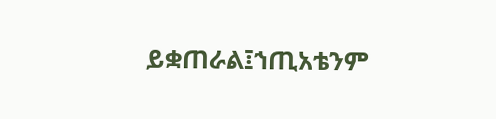ይቋጠራል፤ኀጢአቴንም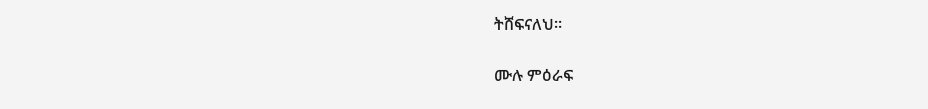ትሸፍናለህ።

ሙሉ ምዕራፍ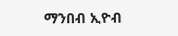ማንበብ ኢዮብ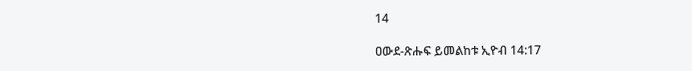14

ዐውደ-ጽሑፍ ይመልከቱ ኢዮብ 14:17